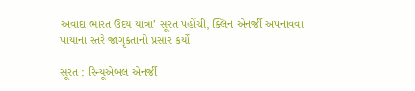અવાદા ભારત ઉદય યાત્રા’ સૂરત પહોંચી, ક્લિન એનર્જી અપનાવવા પાયાના સ્તરે જાગૃકતાનો પ્રસાર કર્યો

સૂરત : રિન્યૂએબલ એનર્જી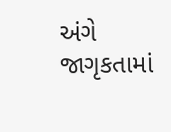અંગે જાગૃકતામાં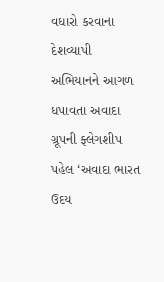વધારો કરવાના દેશવ્યાપી અભિયાનને આગળ ધપાવતા અવાદા ગ્રૂપની ફ્લેગશીપ પહેલ ‘અવાદા ભારત ઉદય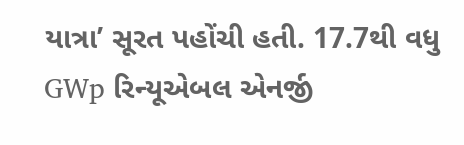યાત્રા’ સૂરત પહોંચી હતી. 17.7થી વધુ GWp રિન્યૂએબલ એનર્જી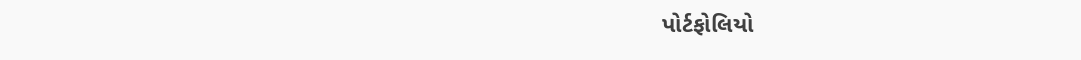પોર્ટફોલિયો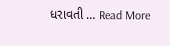ધરાવતી … Read More